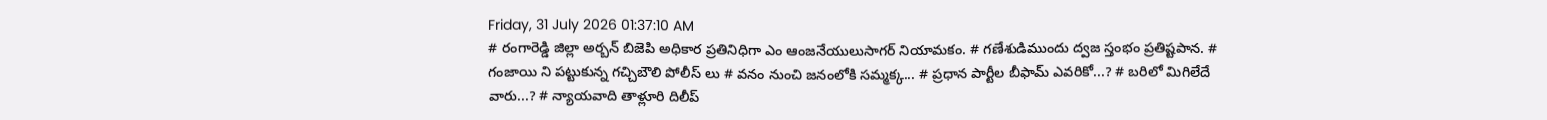Friday, 31 July 2026 01:37:10 AM
# రంగారెడ్డి జిల్లా అర్బన్ బిజెపి అధికార ప్రతినిధిగా ఎం ఆంజనేయులుసాగర్ నియామకం. # గణేశుడిముందు ద్వజ స్తంభం ప్రతిష్టపాన. # గంజాయి ని పట్టుకున్న గచ్చిబౌలి పోలీస్ లు # వనం నుంచి జనంలోకి సమ్మక్క... # ప్రధాన పార్టీల బీఫామ్ ఎవరికో...? # బరిలో మిగిలేదే వారు...? # న్యాయవాది తాళ్లూరి దిలీప్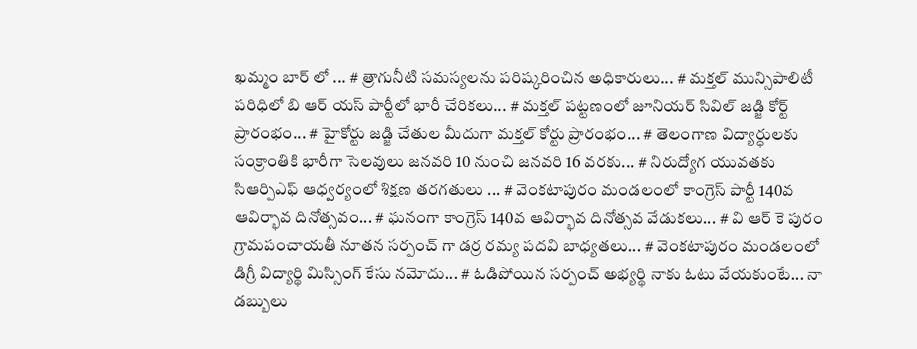ఖమ్మం బార్ లో ... # త్రాగునీటి సమస్యలను పరిష్కరించిన అధికారులు... # మక్తల్ మున్సిపాలిటీ పరిధిలో బి ఆర్ యస్ పార్టీలో భారీ చేరికలు... # మక్తల్ పట్టణంలో జూనియర్ సివిల్ జడ్జి కోర్ట్ ప్రారంభం... # హైకోర్టు జడ్జి చేతుల మీదుగా మక్తల్ కోర్టు ప్రారంభం... # తెలంగాణ విద్యార్ధులకు సంక్రాంతికి భారీగా సెలవులు జనవరి 10 నుంచి జనవరి 16 వరకు... # నిరుద్యోగ యువతకు సిఆర్పిఎఫ్ ఆధ్వర్యంలో శిక్షణ తరగతులు ... # వెంకటాపురం మండలంలో కాంగ్రెస్ పార్టీ 140వ ఆవిర్భావ దినోత్సవం... # ఘనంగా కాంగ్రెస్ 140వ ఆవిర్భావ దినోత్సవ వేడుకలు... # వి ఆర్ కె పురం గ్రామపంచాయతీ నూతన సర్పంచ్ గా డర్ర రమ్య పదవి బాధ్యతలు... # వెంకటాపురం మండలంలో డిగ్రీ విద్యార్థి మిస్సింగ్ కేసు నమోదు... # ఓడిపోయిన సర్పంచ్ అభ్యర్థి నాకు ఓటు వేయకుంటే... నా డబ్బులు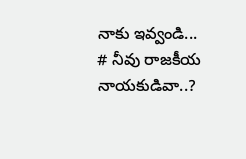నాకు ఇవ్వండి... # నీవు రాజకీయ నాయకుడివా..?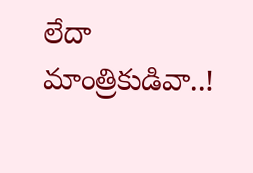లేదా మాంత్రికుడివా..!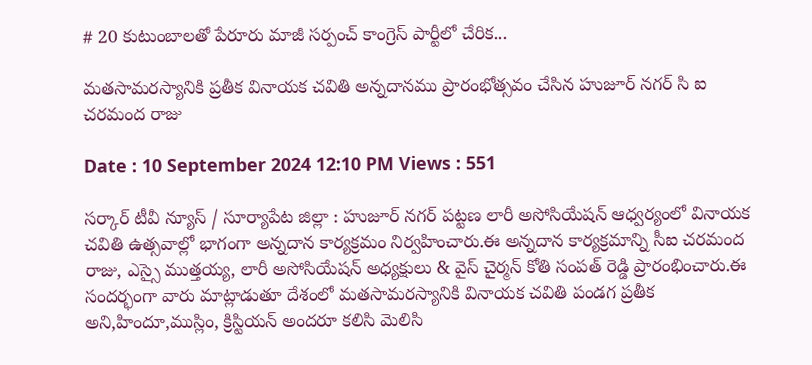# 20 కుటుంబాలతో పేరూరు మాజీ సర్పంచ్ కాంగ్రెస్ పార్టీలో చేరిక...

మతసామరస్యానికి ప్రతీక వినాయక చవితి అన్నదానము ప్రారంభోత్సవం చేసిన హుజూర్ నగర్ సి ఐ చరమంద రాజు

Date : 10 September 2024 12:10 PM Views : 551

సర్కార్ టీవీ న్యూస్ / సూర్యాపేట జిల్లా : హుజూర్ నగర్ పట్టణ లారీ అసోసియేషన్ ఆధ్వర్యంలో వినాయక చవితి ఉత్సవాల్లో భాగంగా అన్నదాన కార్యక్రమం నిర్వహించారు.ఈ అన్నదాన కార్యక్రమాన్ని సీఐ చరమంద రాజు, ఎస్సై ముత్తయ్య, లారీ అసోసియేషన్ అధ్యక్షులు & వైస్ చైర్మన్ కోతి సంపత్ రెడ్డి ప్రారంభించారు.ఈ సందర్భంగా వారు మాట్లాడుతూ దేశంలో మతసామరస్యానికి వినాయక చవితి పండగ ప్రతీక అని,హిందూ,ముస్లిం, క్రిస్టియన్ అందరూ కలిసి మెలిసి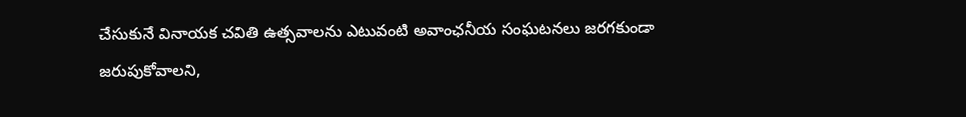చేసుకునే వినాయక చవితి ఉత్సవాలను ఎటువంటి అవాంఛనీయ సంఘటనలు జరగకుండా జరుపుకోవాలని,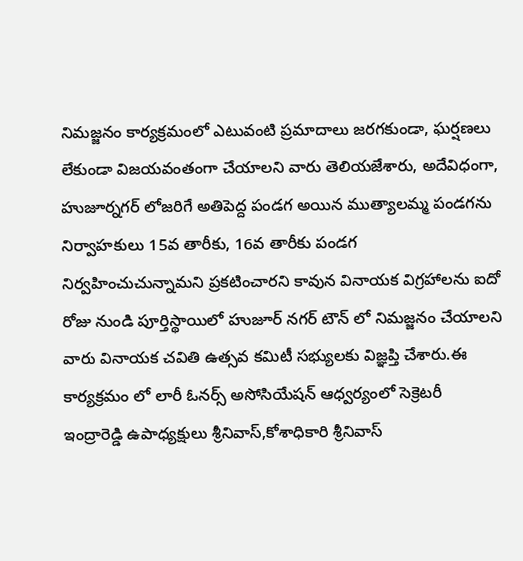నిమజ్జనం కార్యక్రమంలో ఎటువంటి ప్రమాదాలు జరగకుండా, ఘర్షణలు లేకుండా విజయవంతంగా చేయాలని వారు తెలియజేశారు, అదేవిధంగా, హుజూర్నగర్ లోజరిగే అతిపెద్ద పండగ అయిన ముత్యాలమ్మ పండగను నిర్వాహకులు 15వ తారీకు, 16వ తారీకు పండగ నిర్వహించుచున్నామని ప్రకటించారని కావున వినాయక విగ్రహాలను ఐదో రోజు నుండి పూర్తిస్థాయిలో హుజూర్ నగర్ టౌన్ లో నిమజ్జనం చేయాలని వారు వినాయక చవితి ఉత్సవ కమిటీ సభ్యులకు విజ్ఞప్తి చేశారు.ఈ కార్యక్రమం లో లారీ ఓనర్స్ అసోసియేషన్ ఆధ్వర్యంలో సెక్రెటరీ ఇంద్రారెడ్డి ఉపాధ్యక్షులు శ్రీనివాస్,కోశాధికారి శ్రీనివాస్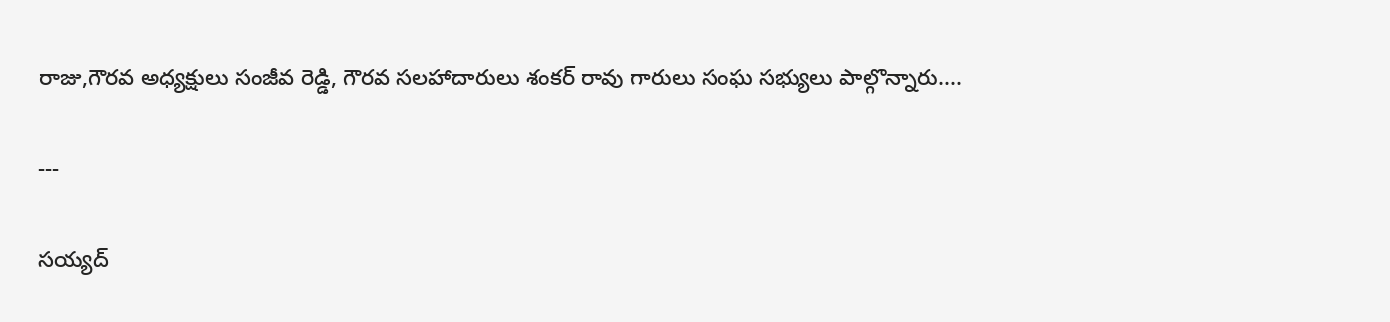రాజు,గౌరవ అధ్యక్షులు సంజీవ రెడ్డి, గౌరవ సలహాదారులు శంకర్ రావు గారులు సంఘ సభ్యులు పాల్గొన్నారు....

---

సయ్యద్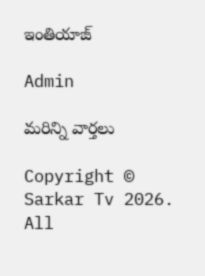ఇంతియాజ్

Admin

మరిన్ని వార్తలు

Copyright © Sarkar Tv 2026. All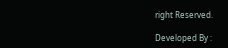right Reserved.

Developed By :